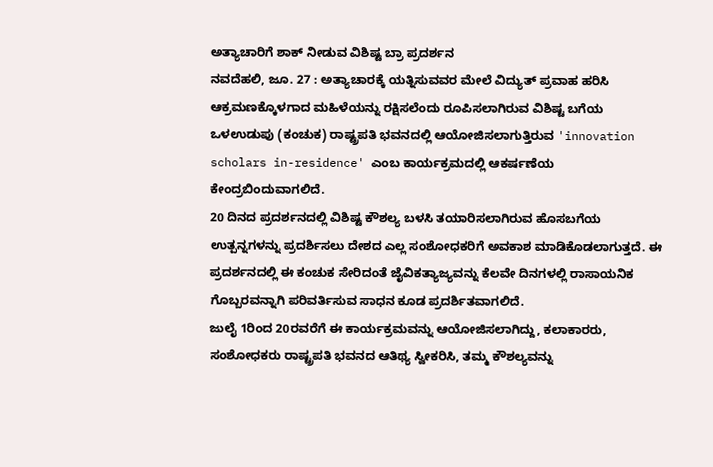ಅತ್ಯಾಚಾರಿಗೆ ಶಾಕ್ ನೀಡುವ ವಿಶಿಷ್ಟ ಬ್ರಾ ಪ್ರದರ್ಶನ
ನವದೆಹಲಿ, ಜೂ. 27 : ಅತ್ಯಾಚಾರಕ್ಕೆ ಯತ್ನಿಸುವವರ ಮೇಲೆ ವಿದ್ಯುತ್ ಪ್ರವಾಹ ಹರಿಸಿ ಆಕ್ರಮಣಕ್ಕೊಳಗಾದ ಮಹಿಳೆಯನ್ನು ರಕ್ಷಿಸಲೆಂದು ರೂಪಿಸಲಾಗಿರುವ ವಿಶಿಷ್ಟ ಬಗೆಯ ಒಳಉಡುಪು (ಕಂಚುಕ) ರಾಷ್ಟ್ರಪತಿ ಭವನದಲ್ಲಿ ಆಯೋಜಿಸಲಾಗುತ್ತಿರುವ 'innovation scholars in-residence' ಎಂಬ ಕಾರ್ಯಕ್ರಮದಲ್ಲಿ ಆಕರ್ಷಣೆಯ ಕೇಂದ್ರಬಿಂದುವಾಗಲಿದೆ.
20 ದಿನದ ಪ್ರದರ್ಶನದಲ್ಲಿ ವಿಶಿಷ್ಟ ಕೌಶಲ್ಯ ಬಳಸಿ ತಯಾರಿಸಲಾಗಿರುವ ಹೊಸಬಗೆಯ ಉತ್ಪನ್ನಗಳನ್ನು ಪ್ರದರ್ಶಿಸಲು ದೇಶದ ಎಲ್ಲ ಸಂಶೋಧಕರಿಗೆ ಅವಕಾಶ ಮಾಡಿಕೊಡಲಾಗುತ್ತದೆ. ಈ ಪ್ರದರ್ಶನದಲ್ಲಿ ಈ ಕಂಚುಕ ಸೇರಿದಂತೆ ಜೈವಿಕತ್ಯಾಜ್ಯವನ್ನು ಕೆಲವೇ ದಿನಗಳಲ್ಲಿ ರಾಸಾಯನಿಕ ಗೊಬ್ಬರವನ್ನಾಗಿ ಪರಿವರ್ತಿಸುವ ಸಾಧನ ಕೂಡ ಪ್ರದರ್ಶಿತವಾಗಲಿದೆ.
ಜುಲೈ 1ರಿಂದ 20ರವರೆಗೆ ಈ ಕಾರ್ಯಕ್ರಮವನ್ನು ಆಯೋಜಿಸಲಾಗಿದ್ದು, ಕಲಾಕಾರರು, ಸಂಶೋಧಕರು ರಾಷ್ಟ್ರಪತಿ ಭವನದ ಆತಿಥ್ಯ ಸ್ವೀಕರಿಸಿ, ತಮ್ಮ ಕೌಶಲ್ಯವನ್ನು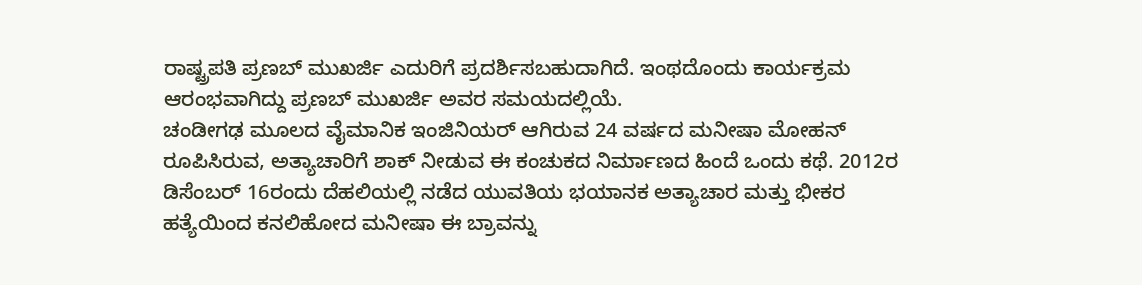ರಾಷ್ಟ್ರಪತಿ ಪ್ರಣಬ್ ಮುಖರ್ಜಿ ಎದುರಿಗೆ ಪ್ರದರ್ಶಿಸಬಹುದಾಗಿದೆ. ಇಂಥದೊಂದು ಕಾರ್ಯಕ್ರಮ ಆರಂಭವಾಗಿದ್ದು ಪ್ರಣಬ್ ಮುಖರ್ಜಿ ಅವರ ಸಮಯದಲ್ಲಿಯೆ.
ಚಂಡೀಗಢ ಮೂಲದ ವೈಮಾನಿಕ ಇಂಜಿನಿಯರ್ ಆಗಿರುವ 24 ವರ್ಷದ ಮನೀಷಾ ಮೋಹನ್ ರೂಪಿಸಿರುವ, ಅತ್ಯಾಚಾರಿಗೆ ಶಾಕ್ ನೀಡುವ ಈ ಕಂಚುಕದ ನಿರ್ಮಾಣದ ಹಿಂದೆ ಒಂದು ಕಥೆ. 2012ರ ಡಿಸೆಂಬರ್ 16ರಂದು ದೆಹಲಿಯಲ್ಲಿ ನಡೆದ ಯುವತಿಯ ಭಯಾನಕ ಅತ್ಯಾಚಾರ ಮತ್ತು ಭೀಕರ ಹತ್ಯೆಯಿಂದ ಕನಲಿಹೋದ ಮನೀಷಾ ಈ ಬ್ರಾವನ್ನು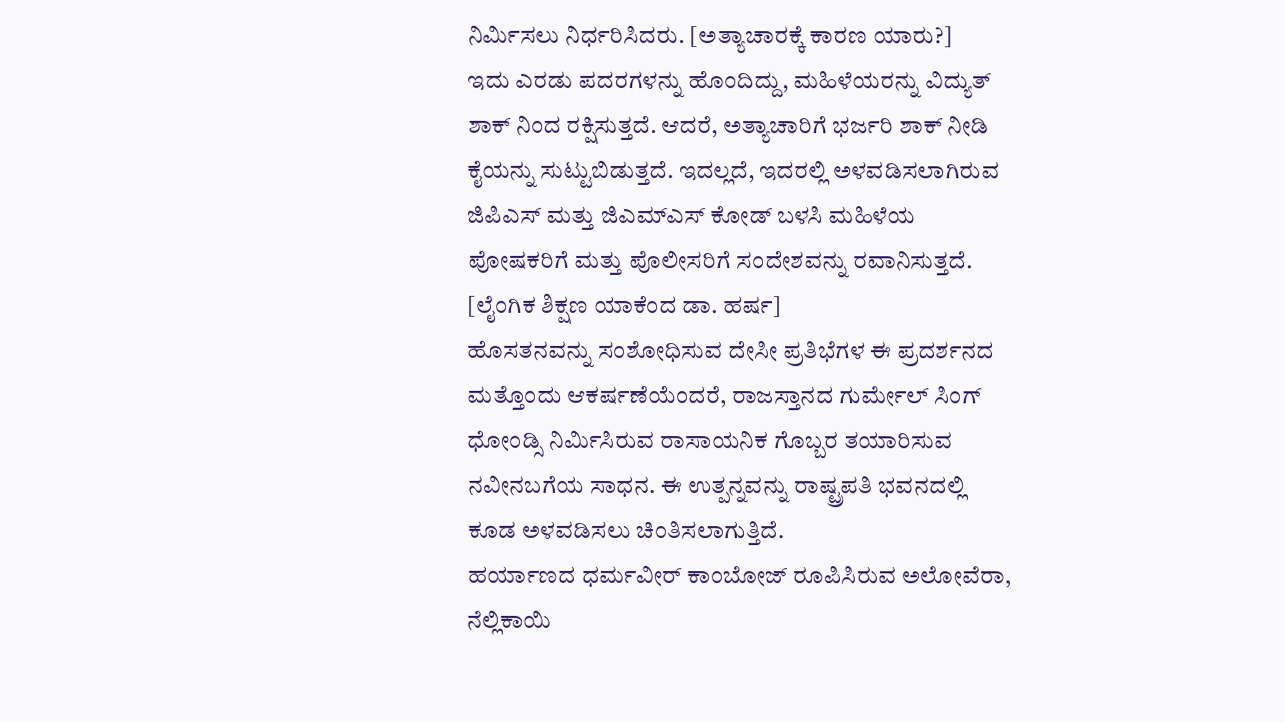ನಿರ್ಮಿಸಲು ನಿರ್ಧರಿಸಿದರು. [ಅತ್ಯಾಚಾರಕ್ಕೆ ಕಾರಣ ಯಾರು?]
ಇದು ಎರಡು ಪದರಗಳನ್ನು ಹೊಂದಿದ್ದು, ಮಹಿಳೆಯರನ್ನು ವಿದ್ಯುತ್ ಶಾಕ್ ನಿಂದ ರಕ್ಷಿಸುತ್ತದೆ. ಆದರೆ, ಅತ್ಯಾಚಾರಿಗೆ ಭರ್ಜರಿ ಶಾಕ್ ನೀಡಿ ಕೈಯನ್ನು ಸುಟ್ಟುಬಿಡುತ್ತದೆ. ಇದಲ್ಲದೆ, ಇದರಲ್ಲಿ ಅಳವಡಿಸಲಾಗಿರುವ ಜಿಪಿಎಸ್ ಮತ್ತು ಜಿಎಮ್ಎಸ್ ಕೋಡ್ ಬಳಸಿ ಮಹಿಳೆಯ ಪೋಷಕರಿಗೆ ಮತ್ತು ಪೊಲೀಸರಿಗೆ ಸಂದೇಶವನ್ನು ರವಾನಿಸುತ್ತದೆ. [ಲೈಂಗಿಕ ಶಿಕ್ಷಣ ಯಾಕೆಂದ ಡಾ. ಹರ್ಷ]
ಹೊಸತನವನ್ನು ಸಂಶೋಧಿಸುವ ದೇಸೀ ಪ್ರತಿಭೆಗಳ ಈ ಪ್ರದರ್ಶನದ ಮತ್ತೊಂದು ಆಕರ್ಷಣೆಯೆಂದರೆ, ರಾಜಸ್ತಾನದ ಗುರ್ಮೇಲ್ ಸಿಂಗ್ ಧೋಂಡ್ಸಿ ನಿರ್ಮಿಸಿರುವ ರಾಸಾಯನಿಕ ಗೊಬ್ಬರ ತಯಾರಿಸುವ ನವೀನಬಗೆಯ ಸಾಧನ. ಈ ಉತ್ಪನ್ನವನ್ನು ರಾಷ್ಟ್ರಪತಿ ಭವನದಲ್ಲಿ ಕೂಡ ಅಳವಡಿಸಲು ಚಿಂತಿಸಲಾಗುತ್ತಿದೆ.
ಹರ್ಯಾಣದ ಧರ್ಮವೀರ್ ಕಾಂಬೋಜ್ ರೂಪಿಸಿರುವ ಅಲೋವೆರಾ, ನೆಲ್ಲಿಕಾಯಿ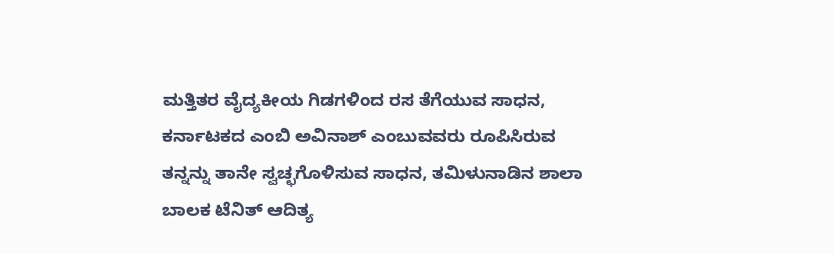ಮತ್ತಿತರ ವೈದ್ಯಕೀಯ ಗಿಡಗಳಿಂದ ರಸ ತೆಗೆಯುವ ಸಾಧನ, ಕರ್ನಾಟಕದ ಎಂಬಿ ಅವಿನಾಶ್ ಎಂಬುವವರು ರೂಪಿಸಿರುವ ತನ್ನನ್ನು ತಾನೇ ಸ್ವಚ್ಛಗೊಳಿಸುವ ಸಾಧನ, ತಮಿಳುನಾಡಿನ ಶಾಲಾ ಬಾಲಕ ಟೆನಿತ್ ಆದಿತ್ಯ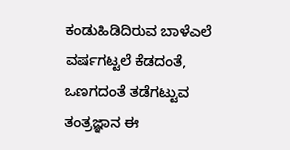ಕಂಡುಹಿಡಿದಿರುವ ಬಾಳೆಎಲೆ ವರ್ಷಗಟ್ಟಲೆ ಕೆಡದಂತೆ, ಒಣಗದಂತೆ ತಡೆಗಟ್ಟುವ ತಂತ್ರಜ್ಞಾನ ಈ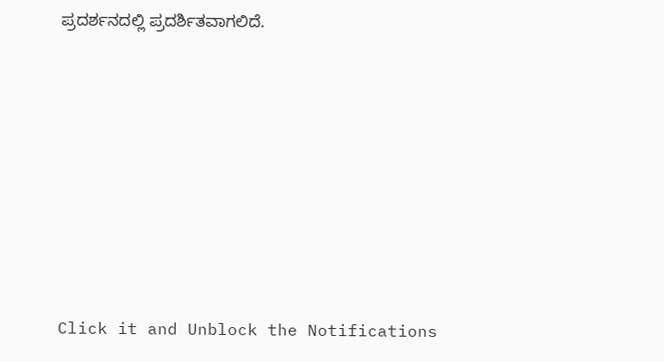ಪ್ರದರ್ಶನದಲ್ಲಿ ಪ್ರದರ್ಶಿತವಾಗಲಿದೆ.













Click it and Unblock the Notifications